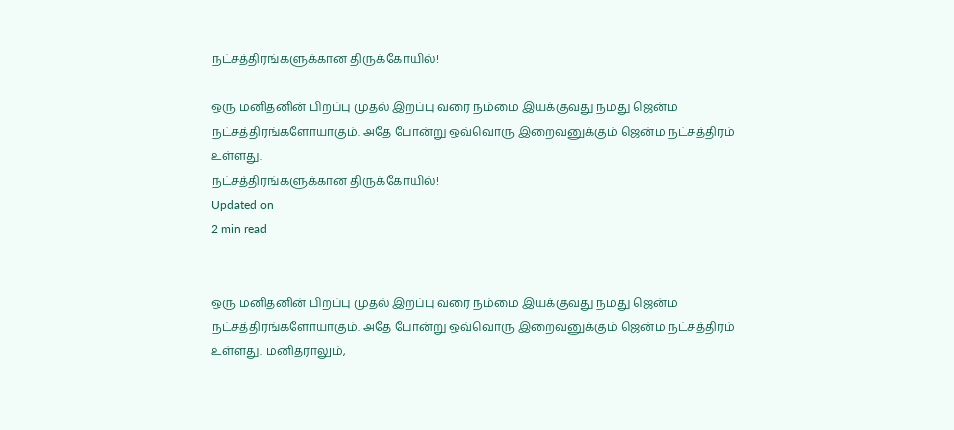நட்சத்திரங்களுக்கான திருக்கோயில்!

ஒரு மனிதனின் பிறப்பு முதல் இறப்பு வரை நம்மை இயக்குவது நமது ஜென்ம நட்சத்திரங்களோயாகும். அதே போன்று ஒவ்வொரு இறைவனுக்கும் ஜென்ம நட்சத்திரம் உள்ளது.
நட்சத்திரங்களுக்கான திருக்கோயில்!
Updated on
2 min read


ஒரு மனிதனின் பிறப்பு முதல் இறப்பு வரை நம்மை இயக்குவது நமது ஜென்ம நட்சத்திரங்களோயாகும். அதே போன்று ஒவ்வொரு இறைவனுக்கும் ஜென்ம நட்சத்திரம் உள்ளது. மனிதராலும்,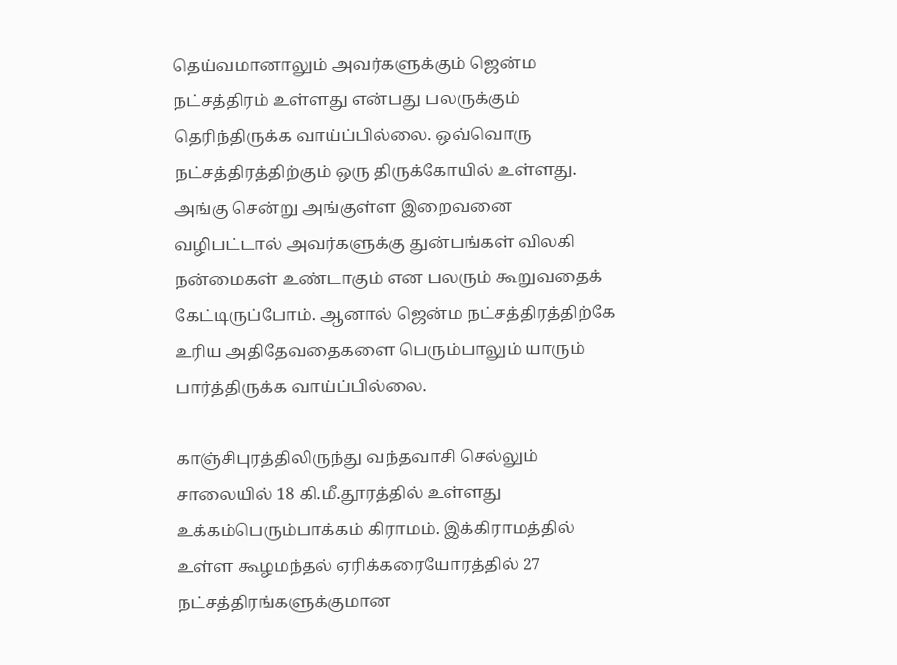தெய்வமானாலும் அவர்களுக்கும் ஜென்ம நட்சத்திரம் உள்ளது என்பது பலருக்கும் தெரிந்திருக்க வாய்ப்பில்லை. ஒவ்வொரு நட்சத்திரத்திற்கும் ஒரு திருக்கோயில் உள்ளது. அங்கு சென்று அங்குள்ள இறைவனை வழிபட்டால் அவர்களுக்கு துன்பங்கள் விலகி நன்மைகள் உண்டாகும் என பலரும் கூறுவதைக் கேட்டிருப்போம். ஆனால் ஜென்ம நட்சத்திரத்திற்கே உரிய அதிதேவதைகளை பெரும்பாலும் யாரும் பார்த்திருக்க வாய்ப்பில்லை.

காஞ்சிபுரத்திலிருந்து வந்தவாசி செல்லும் சாலையில் 18 கி.மீ.தூரத்தில் உள்ளது உக்கம்பெரும்பாக்கம் கிராமம். இக்கிராமத்தில் உள்ள கூழமந்தல் ஏரிக்கரையோரத்தில் 27 நட்சத்திரங்களுக்குமான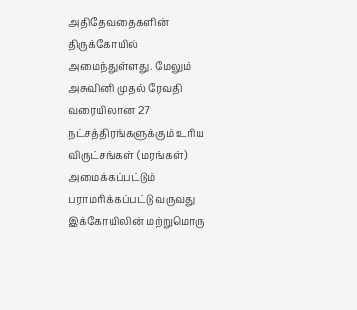அதிதேவதைகளின் திருக்கோயில் அமைந்துள்ளது. மேலும் அசுவினி முதல் ரேவதி வரையிலான 27 நட்சத்திரங்களுக்கும் உரிய விருட்சங்கள் (மரங்கள்) அமைக்கப்பட்டும் பராமரிக்கப்பட்டு வருவது இக்கோயிலின் மற்றுமொரு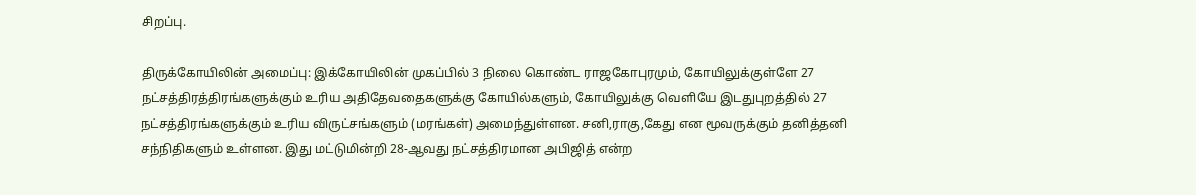சிறப்பு.

திருக்கோயிலின் அமைப்பு: இக்கோயிலின் முகப்பில் 3 நிலை கொண்ட ராஜகோபுரமும், கோயிலுக்குள்ளே 27 நட்சத்திரத்திரங்களுக்கும் உரிய அதிதேவதைகளுக்கு கோயில்களும், கோயிலுக்கு வெளியே இடதுபுறத்தில் 27 நட்சத்திரங்களுக்கும் உரிய விருட்சங்களும் (மரங்கள்) அமைந்துள்ளன. சனி,ராகு,கேது என மூவருக்கும் தனித்தனி சந்நிதிகளும் உள்ளன. இது மட்டுமின்றி 28-ஆவது நட்சத்திரமான அபிஜித் என்ற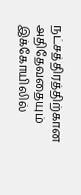நட்சத்திரத்திற்கான அதிதேவதையும் இக்கோயிலில்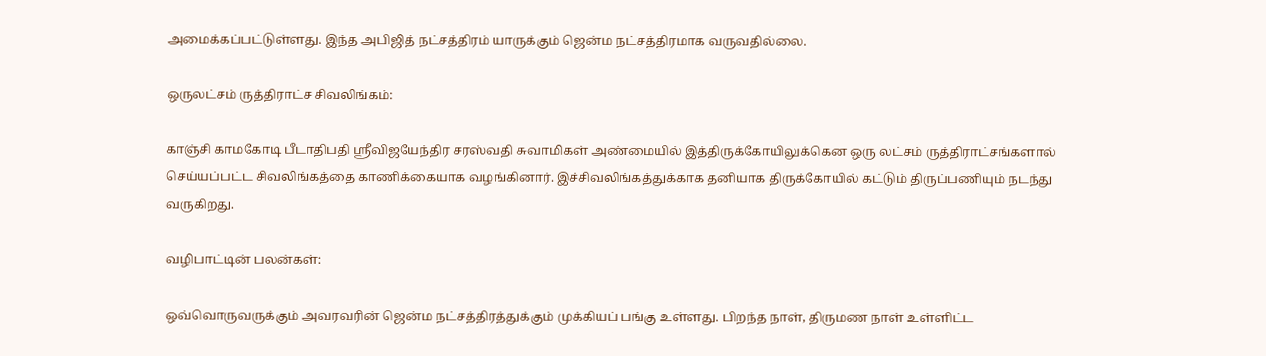அமைக்கப்பட்டுள்ளது. இந்த அபிஜித் நட்சத்திரம் யாருக்கும் ஜென்ம நட்சத்திரமாக வருவதில்லை.

ஒருலட்சம் ருத்திராட்ச சிவலிங்கம்:

காஞ்சி காமகோடி பீடாதிபதி ஸ்ரீவிஜயேந்திர சரஸ்வதி சுவாமிகள் அண்மையில் இத்திருக்கோயிலுக்கென ஒரு லட்சம் ருத்திராட்சங்களால் செய்யப்பட்ட சிவலிங்கத்தை காணிக்கையாக வழங்கினார். இச்சிவலிங்கத்துக்காக தனியாக திருக்கோயில் கட்டும் திருப்பணியும் நடந்து வருகிறது.

வழிபாட்டின் பலன்கள்:

ஒவ்வொருவருக்கும் அவரவரின் ஜென்ம நட்சத்திரத்துக்கும் முக்கியப் பங்கு உள்ளது. பிறந்த நாள், திருமண நாள் உள்ளிட்ட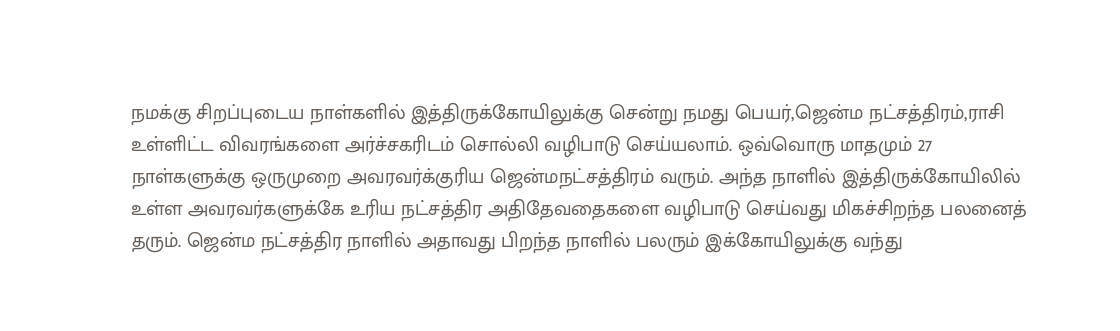நமக்கு சிறப்புடைய நாள்களில் இத்திருக்கோயிலுக்கு சென்று நமது பெயர்,ஜென்ம நட்சத்திரம்,ராசி உள்ளிட்ட விவரங்களை அர்ச்சகரிடம் சொல்லி வழிபாடு செய்யலாம். ஒவ்வொரு மாதமும் 27 நாள்களுக்கு ஒருமுறை அவரவர்க்குரிய ஜென்மநட்சத்திரம் வரும். அந்த நாளில் இத்திருக்கோயிலில் உள்ள அவரவர்களுக்கே உரிய நட்சத்திர அதிதேவதைகளை வழிபாடு செய்வது மிகச்சிறந்த பலனைத் தரும். ஜென்ம நட்சத்திர நாளில் அதாவது பிறந்த நாளில் பலரும் இக்கோயிலுக்கு வந்து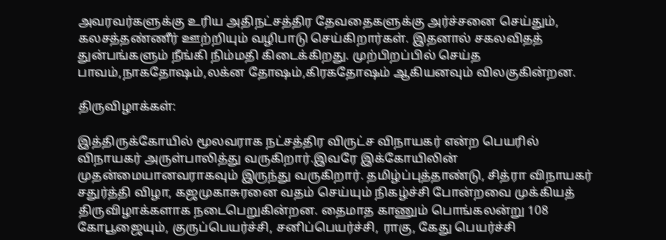அவரவர்களுக்கு உரிய அதிநட்சத்திர தேவதைகளுக்கு அர்ச்சனை செய்தும், கலசத்தண்ணீர் ஊற்றியும் வழிபாடு செய்கிறார்கள். இதனால் சகலவிதத் துன்பங்களும் நீங்கி நிம்மதி கிடைக்கிறது. முற்பிறப்பில் செய்த பாவம்,நாகதோஷம்,லக்ன தோஷம்,கிரகதோஷம் ஆகியனவும் விலகுகின்றன.

திருவிழாக்கள்:

இத்திருக்கோயில் மூலவராக நட்சத்திர விருட்ச விநாயகர் என்ற பெயரில் விநாயகர் அருள்பாலித்து வருகிறார்.இவரே இக்கோயிலின் முதன்மையானவராகவும் இருந்து வருகிறார். தமிழ்ப்புத்தாண்டு, சித்ரா விநாயகர் சதுர்த்தி விழா, கஜமுகாசுரனை வதம் செய்யும் நிகழ்ச்சி போன்றவை முக்கியத் திருவிழாக்களாக நடைபெறுகின்றன. தைமாத காணும் பொங்கலன்று 108  கோபூஜையும், குருப்பெயர்ச்சி, சனிப்பெயர்ச்சி, ராகு, கேது பெயர்ச்சி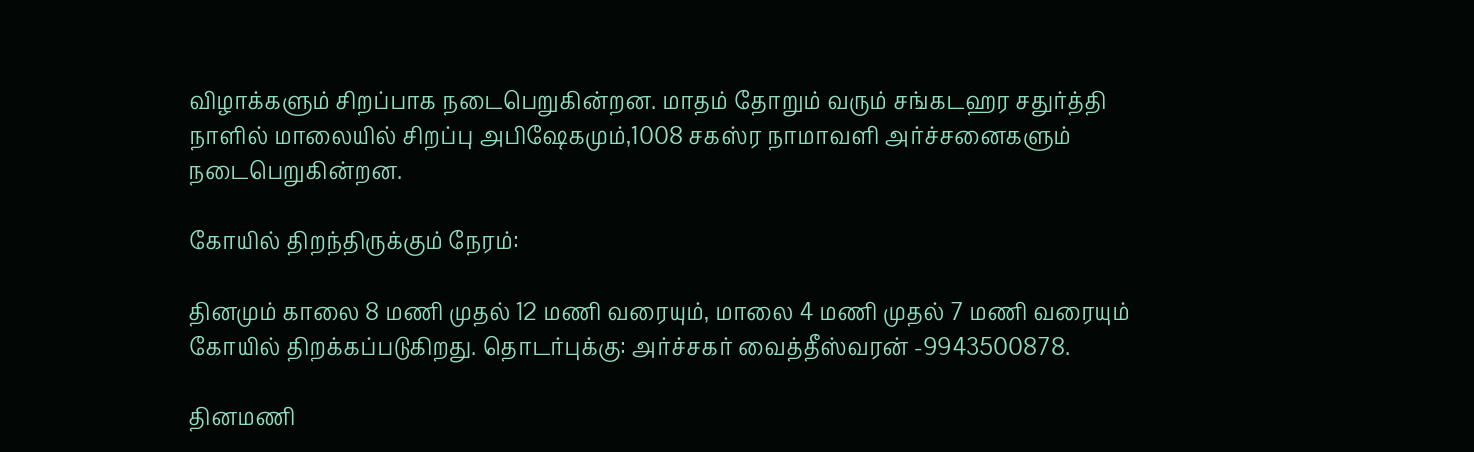விழாக்களும் சிறப்பாக நடைபெறுகின்றன. மாதம் தோறும் வரும் சங்கடஹர சதுர்த்தி நாளில் மாலையில் சிறப்பு அபிஷேகமும்,1008 சகஸ்ர நாமாவளி அர்ச்சனைகளும் நடைபெறுகின்றன.

கோயில் திறந்திருக்கும் நேரம்:

தினமும் காலை 8 மணி முதல் 12 மணி வரையும், மாலை 4 மணி முதல் 7 மணி வரையும் கோயில் திறக்கப்படுகிறது. தொடர்புக்கு: அர்ச்சகர் வைத்தீஸ்வரன் -9943500878.

தினமணி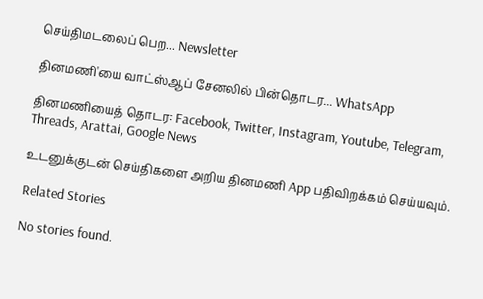செய்திமடலைப் பெற... Newsletter

தினமணி'யை வாட்ஸ்ஆப் சேனலில் பின்தொடர... WhatsApp

தினமணியைத் தொடர: Facebook, Twitter, Instagram, Youtube, Telegram, Threads, Arattai, Google News

உடனுக்குடன் செய்திகளை அறிய தினமணி App பதிவிறக்கம் செய்யவும்.

Related Stories

No stories found.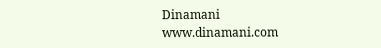Dinamani
www.dinamani.com